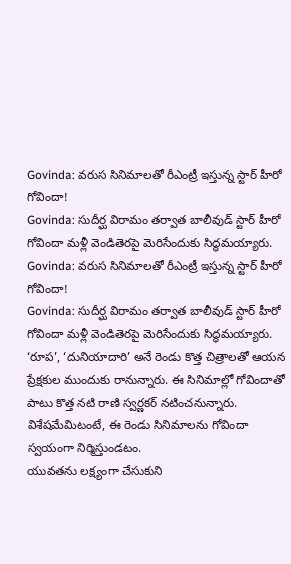Govinda: వరుస సినిమాలతో రీఎంట్రీ ఇస్తున్న స్టార్ హీరో గోవిందా!
Govinda: సుదీర్ఘ విరామం తర్వాత బాలీవుడ్ స్టార్ హీరో గోవిందా మళ్లీ వెండితెరపై మెరిసేందుకు సిద్ధమయ్యారు.
Govinda: వరుస సినిమాలతో రీఎంట్రీ ఇస్తున్న స్టార్ హీరో గోవిందా!
Govinda: సుదీర్ఘ విరామం తర్వాత బాలీవుడ్ స్టార్ హీరో గోవిందా మళ్లీ వెండితెరపై మెరిసేందుకు సిద్ధమయ్యారు. ‘రూప’, ‘దునియాదారి’ అనే రెండు కొత్త చిత్రాలతో ఆయన ప్రేక్షకుల ముందుకు రానున్నారు. ఈ సినిమాల్లో గోవిందాతో పాటు కొత్త నటి రాణి స్వర్ణకర్ నటించనున్నారు. విశేషమేమిటంటే, ఈ రెండు సినిమాలను గోవిందా స్వయంగా నిర్మిస్తుండటం.
యువతను లక్ష్యంగా చేసుకుని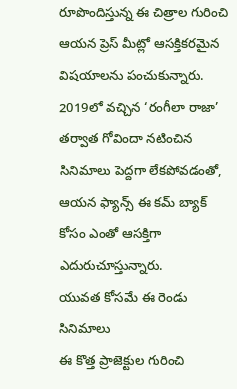రూపొందిస్తున్న ఈ చిత్రాల గురించి ఆయన ప్రెస్ మీట్లో ఆసక్తికరమైన విషయాలను పంచుకున్నారు. 2019లో వచ్చిన ‘రంగీలా రాజా’ తర్వాత గోవిందా నటించిన సినిమాలు పెద్దగా లేకపోవడంతో, ఆయన ఫ్యాన్స్ ఈ కమ్ బ్యాక్ కోసం ఎంతో ఆసక్తిగా ఎదురుచూస్తున్నారు.
యువత కోసమే ఈ రెండు సినిమాలు
ఈ కొత్త ప్రాజెక్టుల గురించి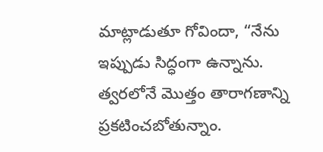మాట్లాడుతూ గోవిందా, “నేను ఇప్పుడు సిద్ధంగా ఉన్నాను. త్వరలోనే మొత్తం తారాగణాన్ని ప్రకటించబోతున్నాం.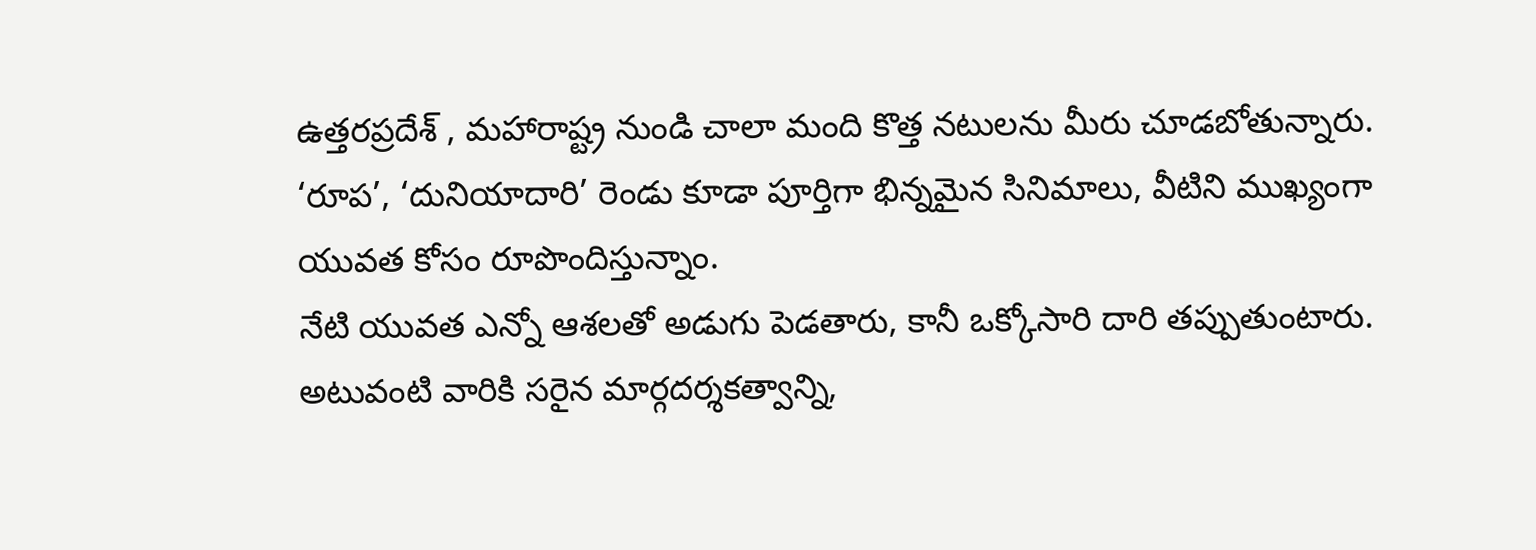ఉత్తరప్రదేశ్ , మహారాష్ట్ర నుండి చాలా మంది కొత్త నటులను మీరు చూడబోతున్నారు. ‘రూప’, ‘దునియాదారి’ రెండు కూడా పూర్తిగా భిన్నమైన సినిమాలు, వీటిని ముఖ్యంగా యువత కోసం రూపొందిస్తున్నాం.
నేటి యువత ఎన్నో ఆశలతో అడుగు పెడతారు, కానీ ఒక్కోసారి దారి తప్పుతుంటారు. అటువంటి వారికి సరైన మార్గదర్శకత్వాన్ని,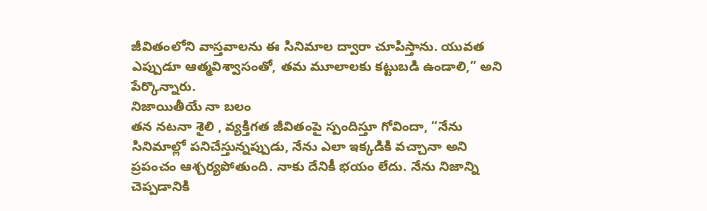జీవితంలోని వాస్తవాలను ఈ సినిమాల ద్వారా చూపిస్తాను. యువత ఎప్పుడూ ఆత్మవిశ్వాసంతో, తమ మూలాలకు కట్టుబడి ఉండాలి,” అని పేర్కొన్నారు.
నిజాయితీయే నా బలం
తన నటనా శైలి , వ్యక్తిగత జీవితంపై స్పందిస్తూ గోవిందా, “నేను సినిమాల్లో పనిచేస్తున్నప్పుడు, నేను ఎలా ఇక్కడికి వచ్చానా అని ప్రపంచం ఆశ్చర్యపోతుంది. నాకు దేనికీ భయం లేదు. నేను నిజాన్ని చెప్పడానికి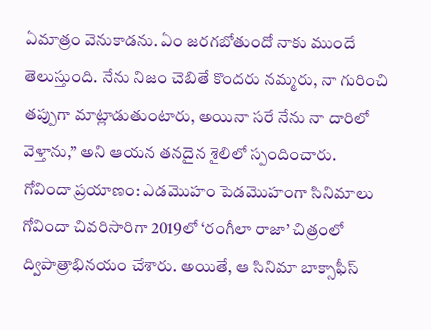ఏమాత్రం వెనుకాడను. ఏం జరగబోతుందో నాకు ముందే తెలుస్తుంది. నేను నిజం చెబితే కొందరు నమ్మరు, నా గురించి తప్పుగా మాట్లాడుతుంటారు, అయినా సరే నేను నా దారిలో వెళ్తాను,” అని ఆయన తనదైన శైలిలో స్పందించారు.
గోవిందా ప్రయాణం: ఎడమొహం పెడమొహంగా సినిమాలు
గోవిందా చివరిసారిగా 2019లో ‘రంగీలా రాజా’ చిత్రంలో ద్విపాత్రాభినయం చేశారు. అయితే, ఆ సినిమా బాక్సాఫీస్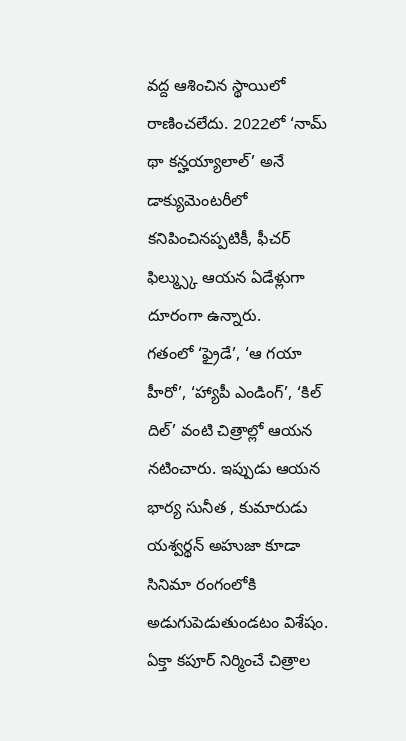వద్ద ఆశించిన స్థాయిలో రాణించలేదు. 2022లో ‘నామ్ థా కన్హయ్యాలాల్’ అనే డాక్యుమెంటరీలో కనిపించినప్పటికీ, ఫీచర్ ఫిల్మ్స్కు ఆయన ఏడేళ్లుగా దూరంగా ఉన్నారు.
గతంలో ‘ఫ్రైడే’, ‘ఆ గయా హీరో’, ‘హ్యాపీ ఎండింగ్’, ‘కిల్ దిల్’ వంటి చిత్రాల్లో ఆయన నటించారు. ఇప్పుడు ఆయన భార్య సునీత , కుమారుడు యశ్వర్థన్ అహుజా కూడా సినిమా రంగంలోకి అడుగుపెడుతుండటం విశేషం. ఏక్తా కపూర్ నిర్మించే చిత్రాల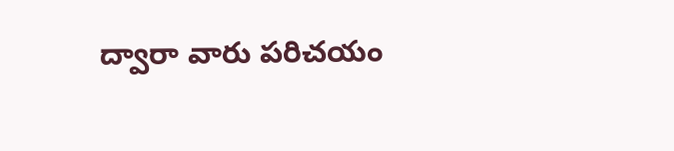ద్వారా వారు పరిచయం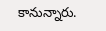కానున్నారు.